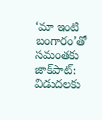‘మా ఇంటి బంగారం’తో సమంతకు జాక్‌పాట్: విడుదలకు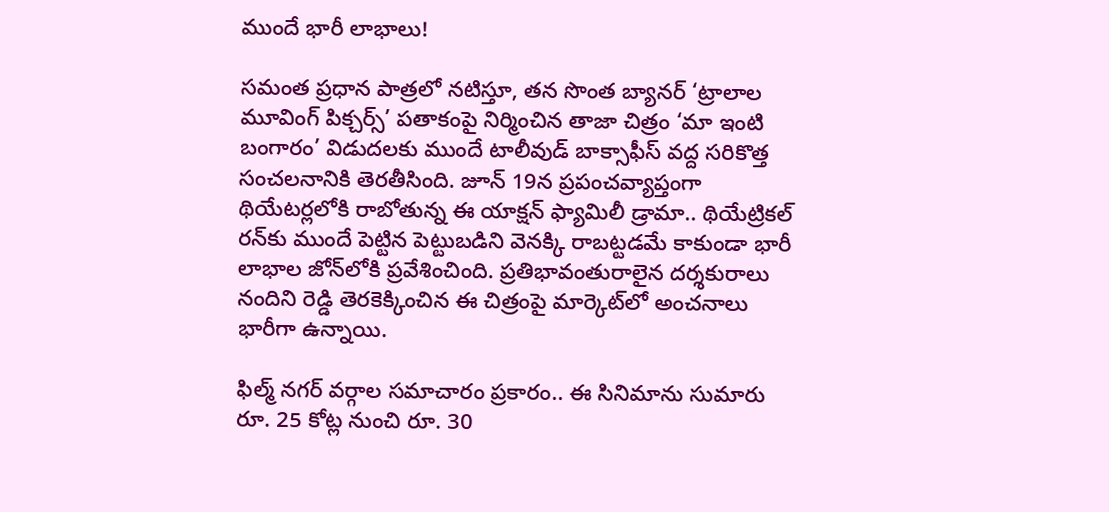ముందే భారీ లాభాలు!

సమంత ప్రధాన పాత్రలో నటిస్తూ, తన సొంత బ్యానర్ ‘ట్రాలాల మూవింగ్ పిక్చర్స్’ పతాకంపై నిర్మించిన తాజా చిత్రం ‘మా ఇంటి బంగారం’ విడుదలకు ముందే టాలీవుడ్ బాక్సాఫీస్ వద్ద సరికొత్త సంచలనానికి తెరతీసింది. జూన్ 19న ప్రపంచవ్యాప్తంగా థియేటర్లలోకి రాబోతున్న ఈ యాక్షన్ ఫ్యామిలీ డ్రామా.. థియేట్రికల్ రన్‌కు ముందే పెట్టిన పెట్టుబడిని వెనక్కి రాబట్టడమే కాకుండా భారీ లాభాల జోన్‌లోకి ప్రవేశించింది. ప్రతిభావంతురాలైన దర్శకురాలు నందిని రెడ్డి తెరకెక్కించిన ఈ చిత్రంపై మార్కెట్‌లో అంచనాలు భారీగా ఉన్నాయి.

ఫిల్మ్ నగర్ వర్గాల సమాచారం ప్రకారం.. ఈ సినిమాను సుమారు రూ. 25 కోట్ల నుంచి రూ. 30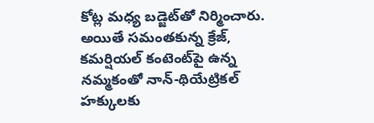కోట్ల మధ్య బడ్జెట్‌తో నిర్మించారు. అయితే సమంతకున్న క్రేజ్, కమర్షియల్ కంటెంట్‌పై ఉన్న నమ్మకంతో నాన్-థియేట్రికల్ హక్కులకు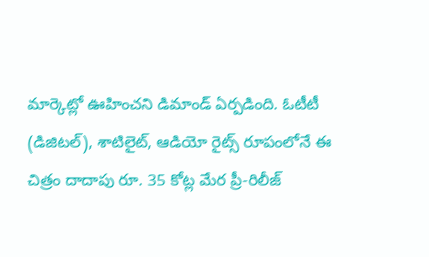మార్కెట్లో ఊహించని డిమాండ్ ఏర్పడింది. ఓటీటీ (డిజిటల్), శాటిలైట్, ఆడియో రైట్స్ రూపంలోనే ఈ చిత్రం దాదాపు రూ. 35 కోట్ల మేర ప్రీ-రిలీజ్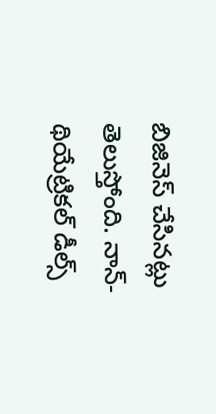బిజినెస్ చేసినట్లు తెలుస్తోంది. నాన్-థియేట్రికల్ డీల్స్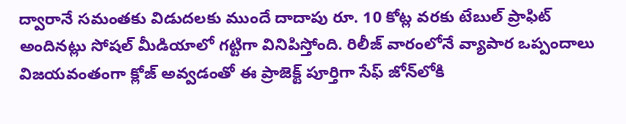ద్వారానే సమంతకు విడుదలకు ముందే దాదాపు రూ. 10 కోట్ల వరకు టేబుల్ ప్రాఫిట్ అందినట్లు సోషల్ మీడియాలో గట్టిగా వినిపిస్తోంది. రిలీజ్ వారంలోనే వ్యాపార ఒప్పందాలు విజయవంతంగా క్లోజ్ అవ్వడంతో ఈ ప్రాజెక్ట్ పూర్తిగా సేఫ్ జోన్‌లోకి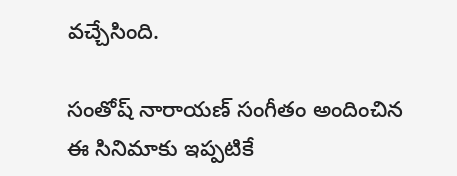వచ్చేసింది.

సంతోష్ నారాయణ్ సంగీతం అందించిన ఈ సినిమాకు ఇప్పటికే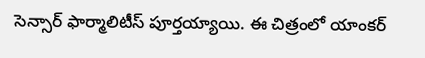సెన్సార్ ఫార్మాలిటీస్ పూర్తయ్యాయి. ఈ చిత్రంలో యాంకర్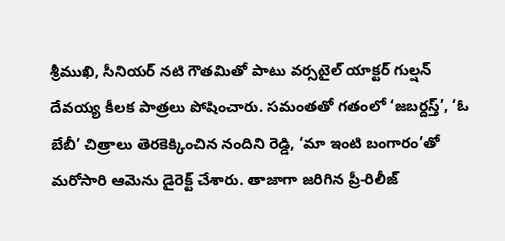శ్రీముఖి, సీనియర్ నటి గౌతమితో పాటు వర్సటైల్ యాక్టర్ గుల్షన్ దేవయ్య కీలక పాత్రలు పోషించారు. సమంతతో గతంలో ‘జబర్దస్త్’, ‘ఓ బేబీ’ చిత్రాలు తెరకెక్కించిన నందిని రెడ్డి, ‘మా ఇంటి బంగారం’తో మరోసారి ఆమెను డైరెక్ట్ చేశారు. తాజాగా జరిగిన ప్రీ-రిలీజ్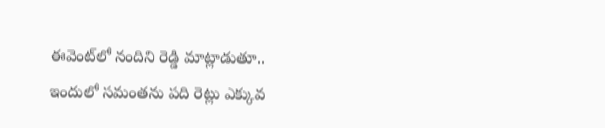ఈవెంట్‌లో నందిని రెడ్డి మాట్లాడుతూ.. ఇందులో సమంతను పది రెట్లు ఎక్కువ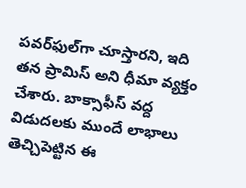పవర్‌ఫుల్‌గా చూస్తారని, ఇది తన ప్రామిస్ అని ధీమా వ్యక్తం చేశారు. బాక్సాఫీస్ వద్ద విడుదలకు ముందే లాభాలు తెచ్చిపెట్టిన ఈ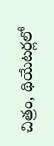చిత్రం, థియేటర్లలో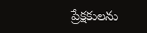ప్రేక్షకులను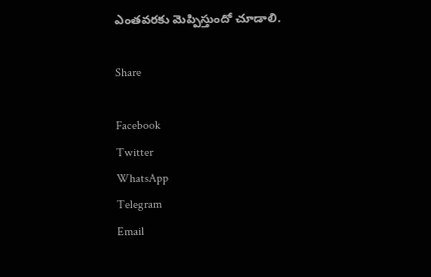ఎంతవరకు మెప్పిస్తుందో చూడాలి.

Share

Facebook
Twitter
WhatsApp
Telegram
Email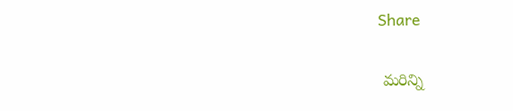Share

 మరిన్ని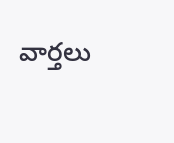వార్తలు